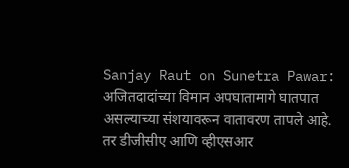Sanjay Raut on Sunetra Pawar: अजितदादांच्या विमान अपघातामागे घातपात असल्याच्या संशयावरून वातावरण तापले आहे. तर डीजीसीए आणि व्हीएसआर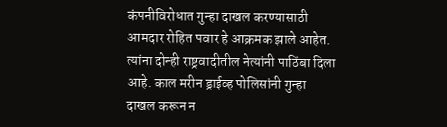कंपनीविरोधात गुन्हा दाखल करण्यासाठी आमदार रोहित पवार हे आक्रमक झाले आहेत. त्यांना दोन्ही राष्ट्रवादीतील नेत्यांनी पाठिंबा दिला आहे. काल मरीन ड्राईव्ह पोलिसांनी गुन्हा दाखल करून न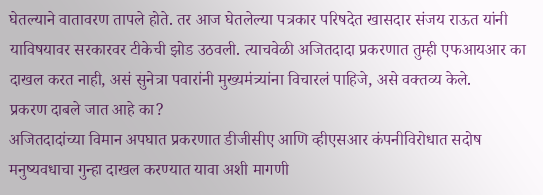घेतल्याने वातावरण तापले होते. तर आज घेतलेल्या पत्रकार परिषदेत खासदार संजय राऊत यांनी याविषयावर सरकारवर टीकेची झोड उठवली. त्याचवेळी अजितदादा प्रकरणात तुम्ही एफआयआर का दाखल करत नाही, असं सुनेत्रा पवारांनी मुख्यमंत्र्यांना विचारलं पाहिजे, असे वक्तव्य केले.
प्रकरण दाबले जात आहे का?
अजितदादांच्या विमान अपघात प्रकरणात डीजीसीए आणि व्हीएसआर कंपनीविरोधात सदोष मनुष्यवधाचा गुन्हा दाखल करण्यात यावा अशी मागणी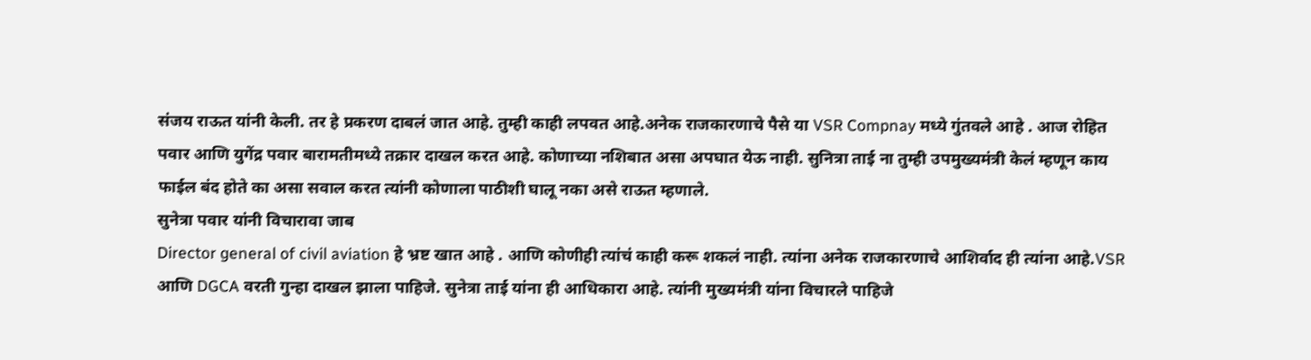संजय राऊत यांनी केली. तर हे प्रकरण दाबलं जात आहे. तुम्ही काही लपवत आहे.अनेक राजकारणाचे पैसे या VSR Compnay मध्ये गुंतवले आहे . आज रोहित पवार आणि युगेंद्र पवार बारामतीमध्ये तक्रार दाखल करत आहे. कोणाच्या नशिबात असा अपघात येऊ नाही. सुनित्रा ताई ना तुम्ही उपमुख्यमंत्री केलं म्हणून काय फाईल बंद होते का असा सवाल करत त्यांनी कोणाला पाठीशी घालू नका असे राऊत म्हणाले.
सुनेत्रा पवार यांनी विचारावा जाब
Director general of civil aviation हे भ्रष्ट खात आहे . आणि कोणीही त्यांचं काही करू शकलं नाही. त्यांना अनेक राजकारणाचे आशिर्वाद ही त्यांना आहे.VSR आणि DGCA वरती गुन्हा दाखल झाला पाहिजे. सुनेत्रा ताई यांना ही आधिकारा आहे. त्यांनी मुख्यमंत्री यांना विचारले पाहिजे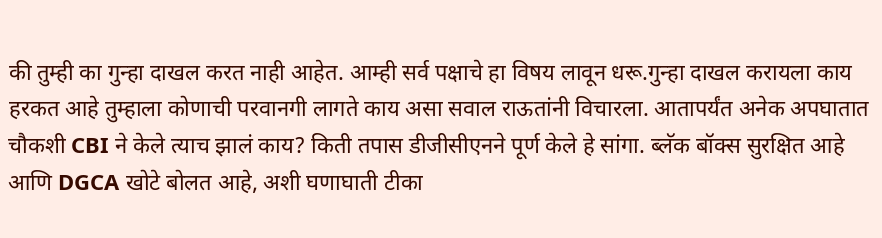की तुम्ही का गुन्हा दाखल करत नाही आहेत. आम्ही सर्व पक्षाचे हा विषय लावून धरू.गुन्हा दाखल करायला काय हरकत आहे तुम्हाला कोणाची परवानगी लागते काय असा सवाल राऊतांनी विचारला. आतापर्यंत अनेक अपघातात चौकशी CBI ने केले त्याच झालं काय? किती तपास डीजीसीएनने पूर्ण केले हे सांगा. ब्लॅक बॉक्स सुरक्षित आहे आणि DGCA खोटे बोलत आहे, अशी घणाघाती टीका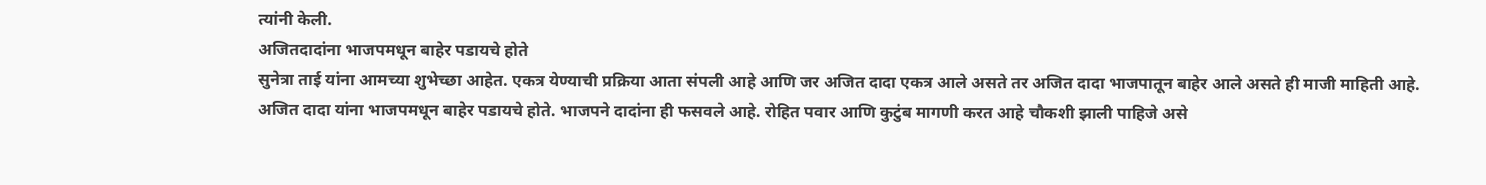त्यांनी केली.
अजितदादांना भाजपमधून बाहेर पडायचे होते
सुनेत्रा ताई यांना आमच्या शुभेच्छा आहेत. एकत्र येण्याची प्रक्रिया आता संपली आहे आणि जर अजित दादा एकत्र आले असते तर अजित दादा भाजपातून बाहेर आले असते ही माजी माहिती आहे. अजित दादा यांना भाजपमधून बाहेर पडायचे होते. भाजपने दादांना ही फसवले आहे. रोहित पवार आणि कुटुंब मागणी करत आहे चौकशी झाली पाहिजे असे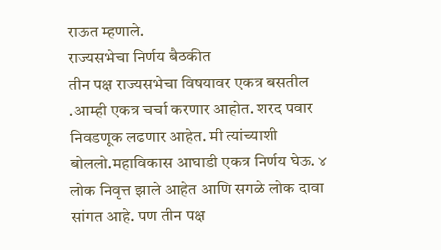राऊत म्हणाले.
राज्यसभेचा निर्णय बैठकीत
तीन पक्ष राज्यसभेचा विषयावर एकत्र बसतील .आम्ही एकत्र चर्चा करणार आहोत. शरद पवार निवडणूक लढणार आहेत. मी त्यांच्याशी बोललो.महाविकास आघाडी एकत्र निर्णय घेऊ. ४ लोक निवृत्त झाले आहेत आणि सगळे लोक दावा सांगत आहे. पण तीन पक्ष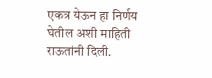एकत्र येऊन हा निर्णय घेतील अशी माहिती राऊतांनी दिली.